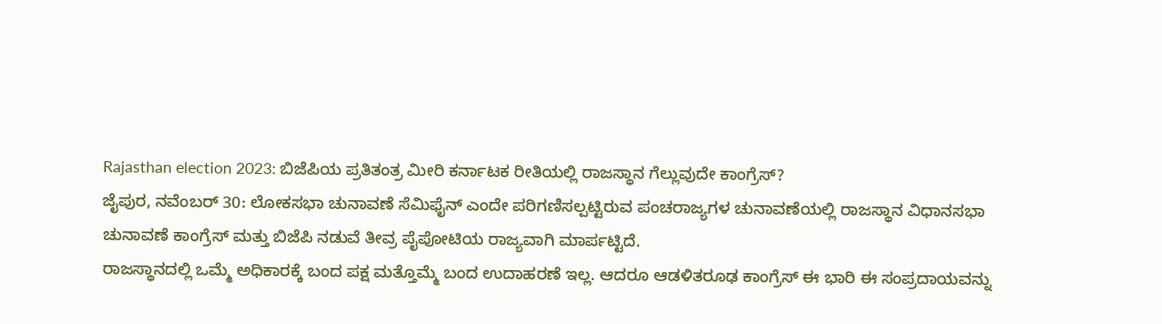Rajasthan election 2023: ಬಿಜೆಪಿಯ ಪ್ರತಿತಂತ್ರ ಮೀರಿ ಕರ್ನಾಟಕ ರೀತಿಯಲ್ಲಿ ರಾಜಸ್ಥಾನ ಗೆಲ್ಲುವುದೇ ಕಾಂಗ್ರೆಸ್?
ಜೈಪುರ, ನವೆಂಬರ್ 30: ಲೋಕಸಭಾ ಚುನಾವಣೆ ಸೆಮಿಫೈನ್ ಎಂದೇ ಪರಿಗಣಿಸಲ್ಪಟ್ಟಿರುವ ಪಂಚರಾಜ್ಯಗಳ ಚುನಾವಣೆಯಲ್ಲಿ ರಾಜಸ್ಥಾನ ವಿಧಾನಸಭಾ ಚುನಾವಣೆ ಕಾಂಗ್ರೆಸ್ ಮತ್ತು ಬಿಜೆಪಿ ನಡುವೆ ತೀವ್ರ ಪೈಪೋಟಿಯ ರಾಜ್ಯವಾಗಿ ಮಾರ್ಪಟ್ಟಿದೆ.
ರಾಜಸ್ಥಾನದಲ್ಲಿ ಒಮ್ಮೆ ಅಧಿಕಾರಕ್ಕೆ ಬಂದ ಪಕ್ಷ ಮತ್ತೊಮ್ಮೆ ಬಂದ ಉದಾಹರಣೆ ಇಲ್ಲ. ಆದರೂ ಆಡಳಿತರೂಢ ಕಾಂಗ್ರೆಸ್ ಈ ಭಾರಿ ಈ ಸಂಪ್ರದಾಯವನ್ನು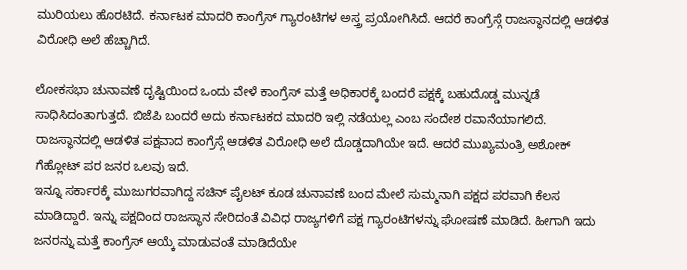ಮುರಿಯಲು ಹೊರಟಿದೆ. ಕರ್ನಾಟಕ ಮಾದರಿ ಕಾಂಗ್ರೆಸ್ ಗ್ಯಾರಂಟಿಗಳ ಅಸ್ತ್ರ ಪ್ರಯೋಗಿಸಿದೆ. ಆದರೆ ಕಾಂಗ್ರೆಸ್ಗೆ ರಾಜಸ್ಥಾನದಲ್ಲಿ ಆಡಳಿತ ವಿರೋಧಿ ಅಲೆ ಹೆಚ್ಚಾಗಿದೆ.

ಲೋಕಸಭಾ ಚುನಾವಣೆ ದೃಷ್ಟಿಯಿಂದ ಒಂದು ವೇಳೆ ಕಾಂಗ್ರೆಸ್ ಮತ್ತೆ ಅಧಿಕಾರಕ್ಕೆ ಬಂದರೆ ಪಕ್ಷಕ್ಕೆ ಬಹುದೊಡ್ಡ ಮುನ್ನಡೆ ಸಾಧಿಸಿದಂತಾಗುತ್ತದೆ. ಬಿಜೆಪಿ ಬಂದರೆ ಅದು ಕರ್ನಾಟಕದ ಮಾದರಿ ಇಲ್ಲಿ ನಡೆಯಲ್ಲ ಎಂಬ ಸಂದೇಶ ರವಾನೆಯಾಗಲಿದೆ. ರಾಜಸ್ಥಾನದಲ್ಲಿ ಆಡಳಿತ ಪಕ್ಷವಾದ ಕಾಂಗ್ರೆಸ್ಗೆ ಆಡಳಿತ ವಿರೋಧಿ ಅಲೆ ದೊಡ್ಡದಾಗಿಯೇ ಇದೆ. ಆದರೆ ಮುಖ್ಯಮಂತ್ರಿ ಅಶೋಕ್ ಗೆಹ್ಲೋಟ್ ಪರ ಜನರ ಒಲವು ಇದೆ.
ಇನ್ನೂ ಸರ್ಕಾರಕ್ಕೆ ಮುಜುಗರವಾಗಿದ್ದ ಸಚಿನ್ ಪೈಲಟ್ ಕೂಡ ಚುನಾವಣೆ ಬಂದ ಮೇಲೆ ಸುಮ್ಮನಾಗಿ ಪಕ್ಷದ ಪರವಾಗಿ ಕೆಲಸ ಮಾಡಿದ್ದಾರೆ. ಇನ್ನು ಪಕ್ಷದಿಂದ ರಾಜಸ್ಥಾನ ಸೇರಿದಂತೆ ವಿವಿಧ ರಾಜ್ಯಗಳಿಗೆ ಪಕ್ಷ ಗ್ಯಾರಂಟಿಗಳನ್ನು ಘೋಷಣೆ ಮಾಡಿದೆ. ಹೀಗಾಗಿ ಇದು ಜನರನ್ನು ಮತ್ತೆ ಕಾಂಗ್ರೆಸ್ ಆಯ್ಕೆ ಮಾಡುವಂತೆ ಮಾಡಿದೆಯೇ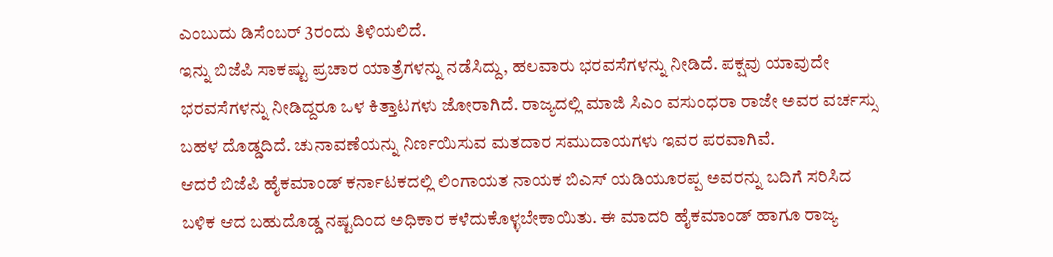ಎಂಬುದು ಡಿಸೆಂಬರ್ 3ರಂದು ತಿಳಿಯಲಿದೆ.
ಇನ್ನು ಬಿಜೆಪಿ ಸಾಕಷ್ಟು ಪ್ರಚಾರ ಯಾತ್ರೆಗಳನ್ನು ನಡೆಸಿದ್ದು, ಹಲವಾರು ಭರವಸೆಗಳನ್ನು ನೀಡಿದೆ. ಪಕ್ಷವು ಯಾವುದೇ ಭರವಸೆಗಳನ್ನು ನೀಡಿದ್ದರೂ ಒಳ ಕಿತ್ತಾಟಗಳು ಜೋರಾಗಿದೆ. ರಾಜ್ಯದಲ್ಲಿ ಮಾಜಿ ಸಿಎಂ ವಸುಂಧರಾ ರಾಜೇ ಅವರ ವರ್ಚಸ್ಸು ಬಹಳ ದೊಡ್ಡದಿದೆ. ಚುನಾವಣೆಯನ್ನು ನಿರ್ಣಯಿಸುವ ಮತದಾರ ಸಮುದಾಯಗಳು ಇವರ ಪರವಾಗಿವೆ.
ಆದರೆ ಬಿಜೆಪಿ ಹೈಕಮಾಂಡ್ ಕರ್ನಾಟಕದಲ್ಲಿ ಲಿಂಗಾಯತ ನಾಯಕ ಬಿಎಸ್ ಯಡಿಯೂರಪ್ಪ ಅವರನ್ನು ಬದಿಗೆ ಸರಿಸಿದ ಬಳಿಕ ಆದ ಬಹುದೊಡ್ಡ ನಷ್ಟದಿಂದ ಅಧಿಕಾರ ಕಳೆದುಕೊಳ್ಳಬೇಕಾಯಿತು. ಈ ಮಾದರಿ ಹೈಕಮಾಂಡ್ ಹಾಗೂ ರಾಜ್ಯ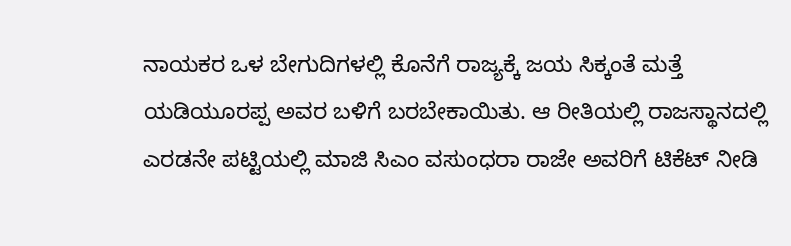ನಾಯಕರ ಒಳ ಬೇಗುದಿಗಳಲ್ಲಿ ಕೊನೆಗೆ ರಾಜ್ಯಕ್ಕೆ ಜಯ ಸಿಕ್ಕಂತೆ ಮತ್ತೆ ಯಡಿಯೂರಪ್ಪ ಅವರ ಬಳಿಗೆ ಬರಬೇಕಾಯಿತು. ಆ ರೀತಿಯಲ್ಲಿ ರಾಜಸ್ಥಾನದಲ್ಲಿ ಎರಡನೇ ಪಟ್ಟಿಯಲ್ಲಿ ಮಾಜಿ ಸಿಎಂ ವಸುಂಧರಾ ರಾಜೇ ಅವರಿಗೆ ಟಿಕೆಟ್ ನೀಡಿ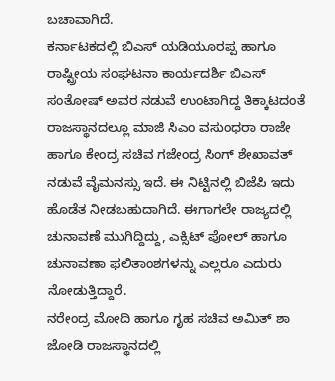ಬಚಾವಾಗಿದೆ.
ಕರ್ನಾಟಕದಲ್ಲಿ ಬಿಎಸ್ ಯಡಿಯೂರಪ್ಪ ಹಾಗೂ ರಾಷ್ಟ್ರೀಯ ಸಂಘಟನಾ ಕಾರ್ಯದರ್ಶಿ ಬಿಎಸ್ ಸಂತೋಷ್ ಅವರ ನಡುವೆ ಉಂಟಾಗಿದ್ದ ತಿಕ್ಕಾಟದಂತೆ ರಾಜಸ್ಥಾನದಲ್ಲೂ ಮಾಜಿ ಸಿಎಂ ವಸುಂಧರಾ ರಾಜೇ ಹಾಗೂ ಕೇಂದ್ರ ಸಚಿವ ಗಜೇಂದ್ರ ಸಿಂಗ್ ಶೇಖಾವತ್ ನಡುವೆ ವೈಮನಸ್ಸು ಇದೆ. ಈ ನಿಟ್ಟಿನಲ್ಲಿ ಬಿಜೆಪಿ ಇದು ಹೊಡೆತ ನೀಡಬಹುದಾಗಿದೆ. ಈಗಾಗಲೇ ರಾಜ್ಯದಲ್ಲಿ ಚುನಾವಣೆ ಮುಗಿದ್ದಿದ್ದು, ಎಕ್ಸಿಟ್ ಪೋಲ್ ಹಾಗೂ ಚುನಾವಣಾ ಫಲಿತಾಂಶಗಳನ್ನು ಎಲ್ಲರೂ ಎದುರು ನೋಡುತ್ತಿದ್ದಾರೆ.
ನರೇಂದ್ರ ಮೋದಿ ಹಾಗೂ ಗೃಹ ಸಚಿವ ಅಮಿತ್ ಶಾ ಜೋಡಿ ರಾಜಸ್ಥಾನದಲ್ಲಿ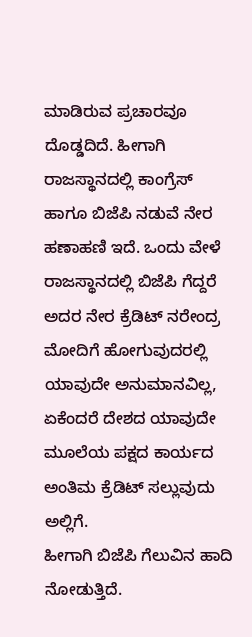ಮಾಡಿರುವ ಪ್ರಚಾರವೂ ದೊಡ್ಡದಿದೆ. ಹೀಗಾಗಿ ರಾಜಸ್ಥಾನದಲ್ಲಿ ಕಾಂಗ್ರೆಸ್ ಹಾಗೂ ಬಿಜೆಪಿ ನಡುವೆ ನೇರ ಹಣಾಹಣಿ ಇದೆ. ಒಂದು ವೇಳೆ ರಾಜಸ್ಥಾನದಲ್ಲಿ ಬಿಜೆಪಿ ಗೆದ್ದರೆ ಅದರ ನೇರ ಕ್ರೆಡಿಟ್ ನರೇಂದ್ರ ಮೋದಿಗೆ ಹೋಗುವುದರಲ್ಲಿ ಯಾವುದೇ ಅನುಮಾನವಿಲ್ಲ, ಏಕೆಂದರೆ ದೇಶದ ಯಾವುದೇ ಮೂಲೆಯ ಪಕ್ಷದ ಕಾರ್ಯದ ಅಂತಿಮ ಕ್ರೆಡಿಟ್ ಸಲ್ಲುವುದು ಅಲ್ಲಿಗೆ.
ಹೀಗಾಗಿ ಬಿಜೆಪಿ ಗೆಲುವಿನ ಹಾದಿ ನೋಡುತ್ತಿದೆ.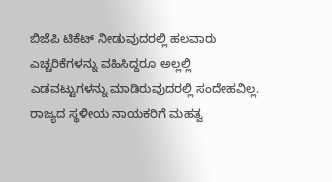ಬಿಜೆಪಿ ಟಿಕೆಟ್ ನೀಡುವುದರಲ್ಲಿ ಹಲವಾರು ಎಚ್ಚರಿಕೆಗಳನ್ನು ವಹಿಸಿದ್ದರೂ ಅಲ್ಲಲ್ಲಿ ಎಡವಟ್ಟುಗಳನ್ನು ಮಾಡಿರುವುದರಲ್ಲಿ ಸಂದೇಹವಿಲ್ಲ. ರಾಜ್ಯದ ಸ್ಥಳೀಯ ನಾಯಕರಿಗೆ ಮಹತ್ವ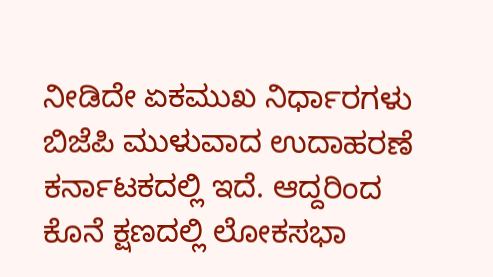ನೀಡಿದೇ ಏಕಮುಖ ನಿರ್ಧಾರಗಳು ಬಿಜೆಪಿ ಮುಳುವಾದ ಉದಾಹರಣೆ ಕರ್ನಾಟಕದಲ್ಲಿ ಇದೆ. ಆದ್ದರಿಂದ ಕೊನೆ ಕ್ಷಣದಲ್ಲಿ ಲೋಕಸಭಾ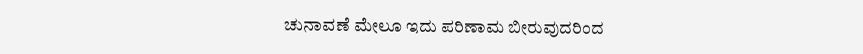ಚುನಾವಣೆ ಮೇಲೂ ಇದು ಪರಿಣಾಮ ಬೀರುವುದರಿಂದ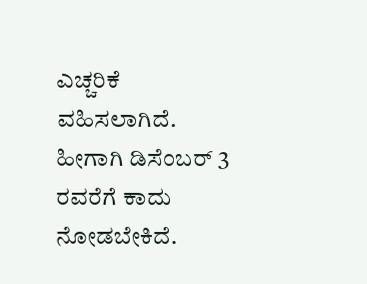ಎಚ್ಚರಿಕೆ ವಹಿಸಲಾಗಿದೆ. ಹೀಗಾಗಿ ಡಿಸೆಂಬರ್ 3 ರವರೆಗೆ ಕಾದು ನೋಡಬೇಕಿದೆ.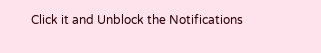Click it and Unblock the Notifications